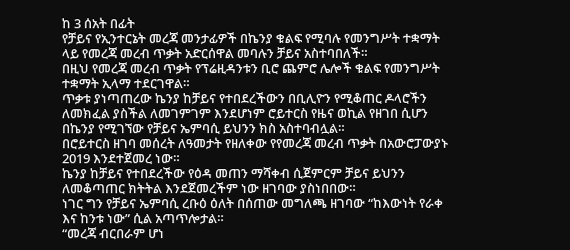ከ 3 ሰአት በፊት
የቻይና የኢንተርኔት መረጃ መንታፊዎች በኬንያ ቁልፍ የሚባሉ የመንግሥት ተቋማት ላይ የመረጃ መረብ ጥቃት አድርሰዋል መባሉን ቻይና አስተባበለች።
በዚህ የመረጃ መረብ ጥቃት የፕሬዚዳንቱን ቢሮ ጨምሮ ሌሎች ቁልፍ የመንግሥት ተቋማት ኢላማ ተደርገዋል።
ጥቃቱ ያነጣጠረው ኬንያ ከቻይና የተበደረችውን በቢሊዮን የሚቆጠር ዶላሮችን ለመክፈል ያስችል ለመገምገም እንደሆነም ሮይተርስ የዜና ወኪል የዘገበ ሲሆን በኬንያ የሚገኘው የቻይና ኤምባሲ ይህንን ክስ አስተባብሏል።
በሮይተርስ ዘገባ መሰረት ለዓመታት የዘለቀው የየመረጃ መረብ ጥቃት በአውሮፓውያኑ 2019 እንደተጀመረ ነው።
ኬንያ ከቻይና የተበደረችው የዕዳ መጠን ማሻቀብ ሲጀምርም ቻይና ይህንን ለመቆጣጠር ክትትል እንደጀመረችም ነው ዘገባው ያስነበበው።
ነገር ግን የቻይና ኤምባሲ ረቡዕ ዕለት በሰጠው መግለጫ ዘገባው “ከእውነት የራቀ እና ከንቱ ነው” ሲል አጣጥሎታል።
“መረጃ ብርበራም ሆነ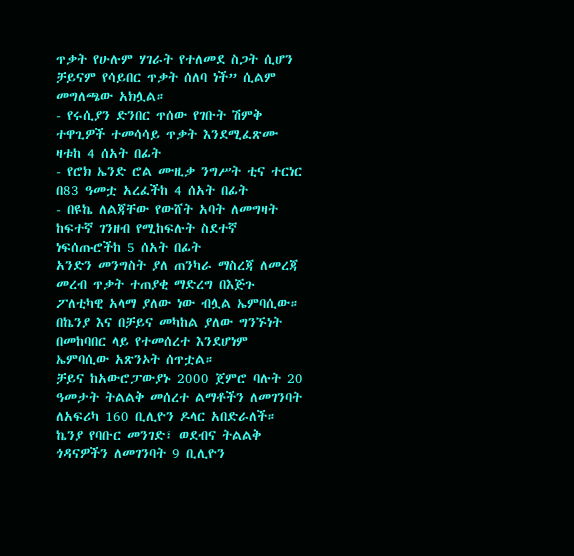ጥቃት የሁሉም ሃገራት የተለመደ ስጋት ሲሆን ቻይናም የሳይበር ጥቃት ሰለባ ነች” ሲልም መግለጫው አክሏል።
- የሩሲያን ድንበር ጥሰው የገቡት ሽምቅ ተዋጊዎች ተመሳሳይ ጥቃት እንደሚፈጽሙ ዛቱከ 4 ሰአት በፊት
- የሮክ ኤንድ ሮል ሙዚቃ ንግሥት ቲና ተርነር በ83 ዓመቷ አረፈችከ 4 ሰአት በፊት
- በዩኬ ለልጃቸው የውሸት አባት ለመግዛት ከፍተኛ ገንዘብ የሚከፍሉት ስደተኛ ነፍሰጡሮችከ 5 ሰአት በፊት
አንድን መንግስት ያለ ጠንካራ ማስረጃ ለመረጃ መረብ ጥቃት ተጠያቂ ማድረግ በእጅጉ ፖለቲካዊ አላማ ያለው ነው ብሏል ኤምባሲው።
በኬንያ እና በቻይና መካከል ያለው ግንኙነት በመከባበር ላይ የተመሰረተ እንደሆነም ኤምባሲው አጽንኦት ሰጥቷል።
ቻይና ከአውሮፓውያኑ 2000 ጀምሮ ባሉት 20 ዓመታት ትልልቅ መሰረተ ልማቶችን ለመገንባት ለአፍሪካ 160 ቢሊዮን ዶላር አበድራለች።
ኬንያ የባቡር መንገድ፣ ወደብና ትልልቅ ጎዳናዎችን ለመገንባት 9 ቢሊዮን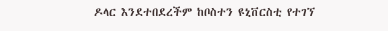ዶላር እንደተበደረችም ከቦስተን ዩኒቨርስቲ የተገኘ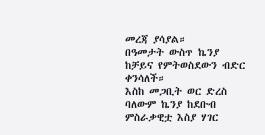መረጃ ያሳያል።
በዓመታት ውስጥ ኬንያ ከቻይና የምትወስደውን ብድር ቀንሳለች።
እስከ መጋቢት ወር ድረስ ባለውም ኬንያ ከደቡብ ምስራቃዊቷ እስያ ሃገር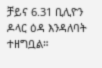ቻይና 6.31 ቢሊዮን ዶላር ዕዳ እንዳለባት ተዘግቧል።